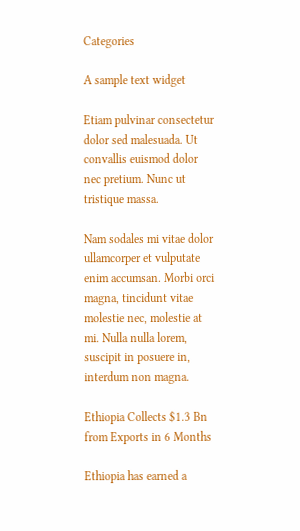Categories

A sample text widget

Etiam pulvinar consectetur dolor sed malesuada. Ut convallis euismod dolor nec pretium. Nunc ut tristique massa.

Nam sodales mi vitae dolor ullamcorper et vulputate enim accumsan. Morbi orci magna, tincidunt vitae molestie nec, molestie at mi. Nulla nulla lorem, suscipit in posuere in, interdum non magna.

Ethiopia Collects $1.3 Bn from Exports in 6 Months

Ethiopia has earned a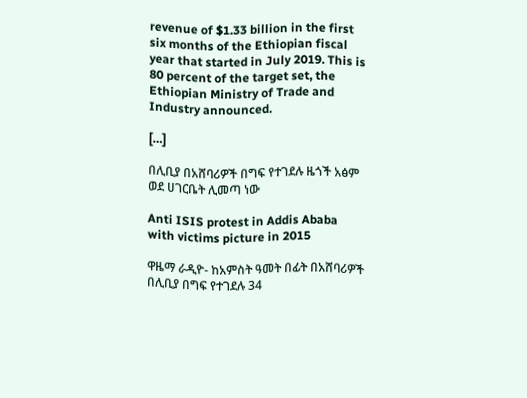revenue of $1.33 billion in the first six months of the Ethiopian fiscal year that started in July 2019. This is 80 percent of the target set, the Ethiopian Ministry of Trade and Industry announced.

[…]

በሊቢያ በአሸባሪዎች በግፍ የተገደሉ ዜጎች አፅም ወደ ሀገርቤት ሊመጣ ነው

Anti ISIS protest in Addis Ababa with victims picture in 2015

ዋዜማ ራዲዮ- ከአምስት ዓመት በፊት በአሸባሪዎች በሊቢያ በግፍ የተገደሉ 34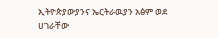ኢትዮጵያውያንና ኤርትራዉያን አፅም ወደ ሀገራቸው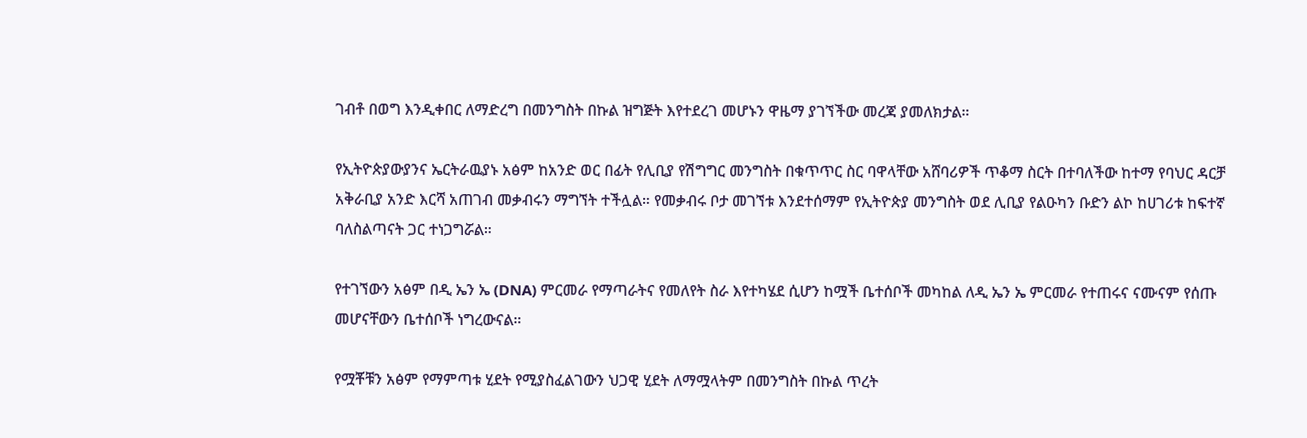ገብቶ በወግ እንዲቀበር ለማድረግ በመንግስት በኩል ዝግጅት እየተደረገ መሆኑን ዋዜማ ያገኘችው መረጃ ያመለክታል።

የኢትዮጵያውያንና ኤርትራዉያኑ አፅም ከአንድ ወር በፊት የሊቢያ የሽግግር መንግስት በቁጥጥር ስር ባዋላቸው አሸባሪዎች ጥቆማ ስርት በተባለችው ከተማ የባህር ዳርቻ አቅራቢያ አንድ እርሻ አጠገብ መቃብሩን ማግኘት ተችሏል። የመቃብሩ ቦታ መገኘቱ እንደተሰማም የኢትዮጵያ መንግስት ወደ ሊቢያ የልዑካን ቡድን ልኮ ከሀገሪቱ ከፍተኛ ባለስልጣናት ጋር ተነጋግሯል።

የተገኘውን አፅም በዲ ኤን ኤ (DNA) ምርመራ የማጣራትና የመለየት ስራ እየተካሄደ ሲሆን ከሟች ቤተሰቦች መካከል ለዲ ኤን ኤ ምርመራ የተጠሩና ናሙናም የሰጡ መሆናቸውን ቤተሰቦች ነግረውናል።

የሟቾቹን አፅም የማምጣቱ ሂደት የሚያስፈልገውን ህጋዊ ሂደት ለማሟላትም በመንግስት በኩል ጥረት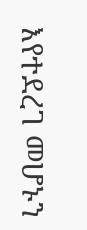እየተደረገ መሆኑን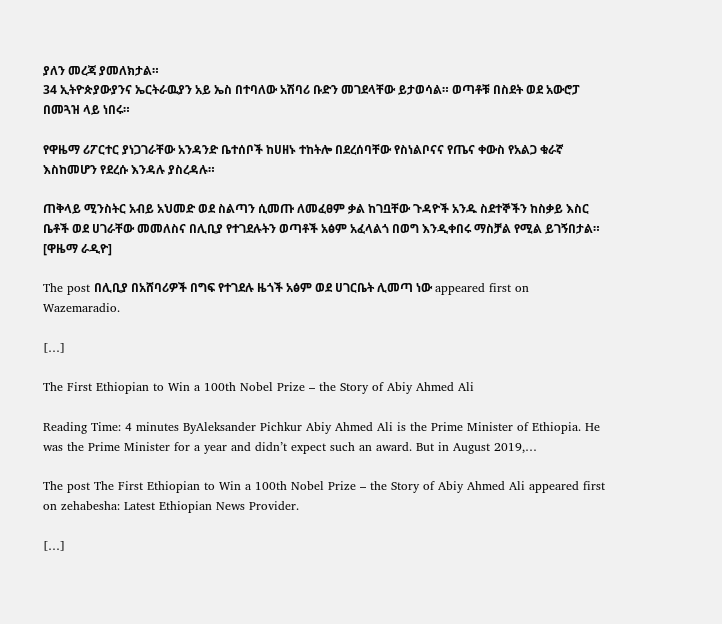ያለን መረጃ ያመለክታል።
34 ኢትዮጵያውያንና ኤርትራዉያን አይ ኤስ በተባለው አሽባሪ ቡድን መገደላቸው ይታወሳል። ወጣቶቹ በስደት ወደ አውሮፓ በመጓዝ ላይ ነበሩ።

የዋዜማ ሪፖርተር ያነጋገራቸው አንዳንድ ቤተሰቦች ከሀዘኑ ተከትሎ በደረሰባቸው የስነልቦናና የጤና ቀውስ የአልጋ ቁራኛ እስከመሆን የደረሱ እንዳሉ ያስረዳሉ።

ጠቅላይ ሚንስትር አብይ አህመድ ወደ ስልጣን ሲመጡ ለመፈፀም ቃል ከገቧቸው ጉዳዮች አንዱ ስደተኞችን ከስቃይ እስር ቤቶች ወደ ሀገራቸው መመለስና በሊቢያ የተገደሉትን ወጣቶች አፅም አፈላልጎ በወግ እንዲቀበሩ ማስቻል የሚል ይገኝበታል። [ዋዜማ ራዲዮ]

The post በሊቢያ በአሸባሪዎች በግፍ የተገደሉ ዜጎች አፅም ወደ ሀገርቤት ሊመጣ ነው appeared first on Wazemaradio.

[…]

The First Ethiopian to Win a 100th Nobel Prize – the Story of Abiy Ahmed Ali

Reading Time: 4 minutes ByAleksander Pichkur Abiy Ahmed Ali is the Prime Minister of Ethiopia. He was the Prime Minister for a year and didn’t expect such an award. But in August 2019,…

The post The First Ethiopian to Win a 100th Nobel Prize – the Story of Abiy Ahmed Ali appeared first on zehabesha: Latest Ethiopian News Provider.

[…]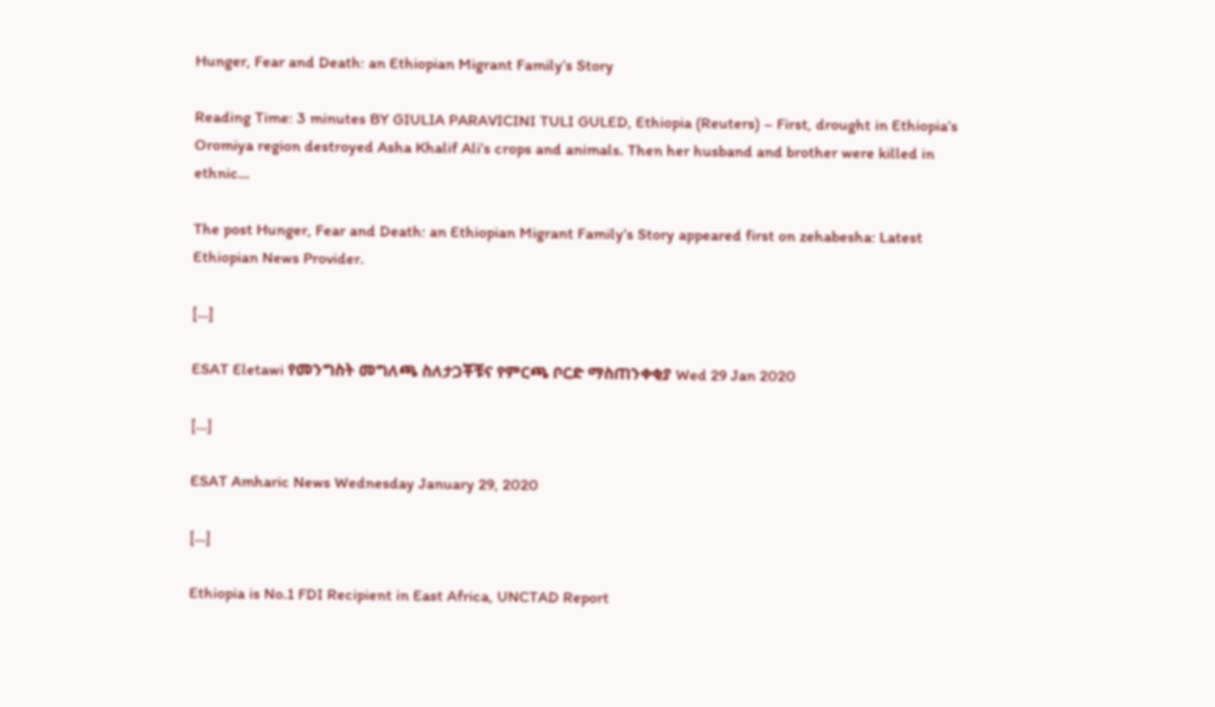Hunger, Fear and Death: an Ethiopian Migrant Family’s Story

Reading Time: 3 minutes BY GIULIA PARAVICINI TULI GULED, Ethiopia (Reuters) – First, drought in Ethiopia’s Oromiya region destroyed Asha Khalif Ali’s crops and animals. Then her husband and brother were killed in ethnic…

The post Hunger, Fear and Death: an Ethiopian Migrant Family’s Story appeared first on zehabesha: Latest Ethiopian News Provider.

[…]

ESAT Eletawi የመንግስት መግለጫ ስለታጋቾቹና የምርጫ ቦርድ ማስጠንቀቂያ Wed 29 Jan 2020

[…]

ESAT Amharic News Wednesday January 29, 2020

[…]

Ethiopia is No.1 FDI Recipient in East Africa, UNCTAD Report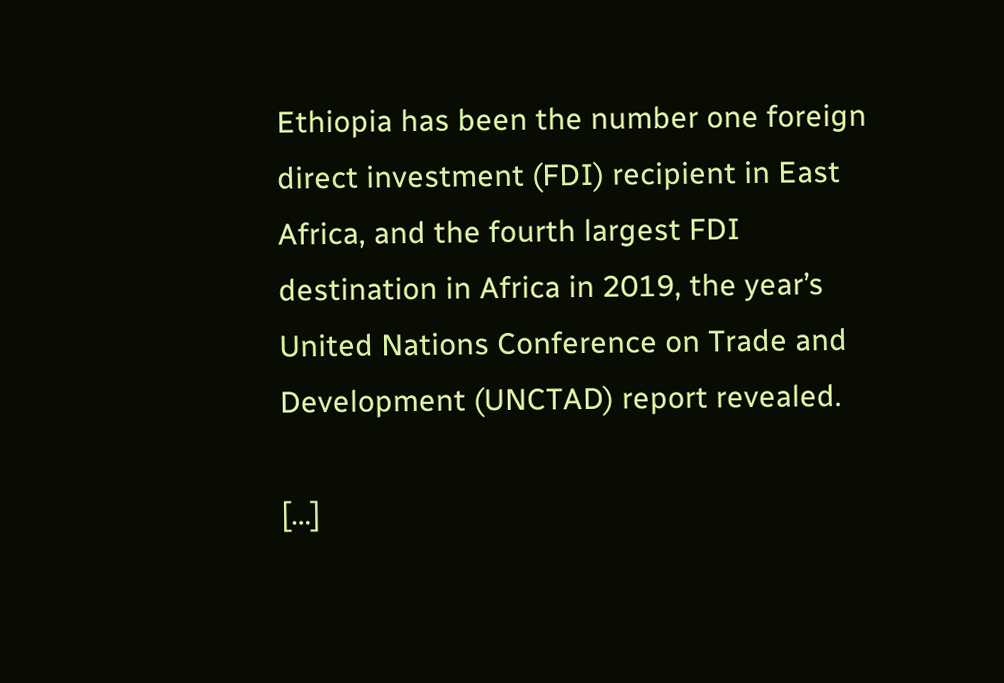Ethiopia has been the number one foreign direct investment (FDI) recipient in East Africa, and the fourth largest FDI destination in Africa in 2019, the year’s United Nations Conference on Trade and Development (UNCTAD) report revealed.

[…]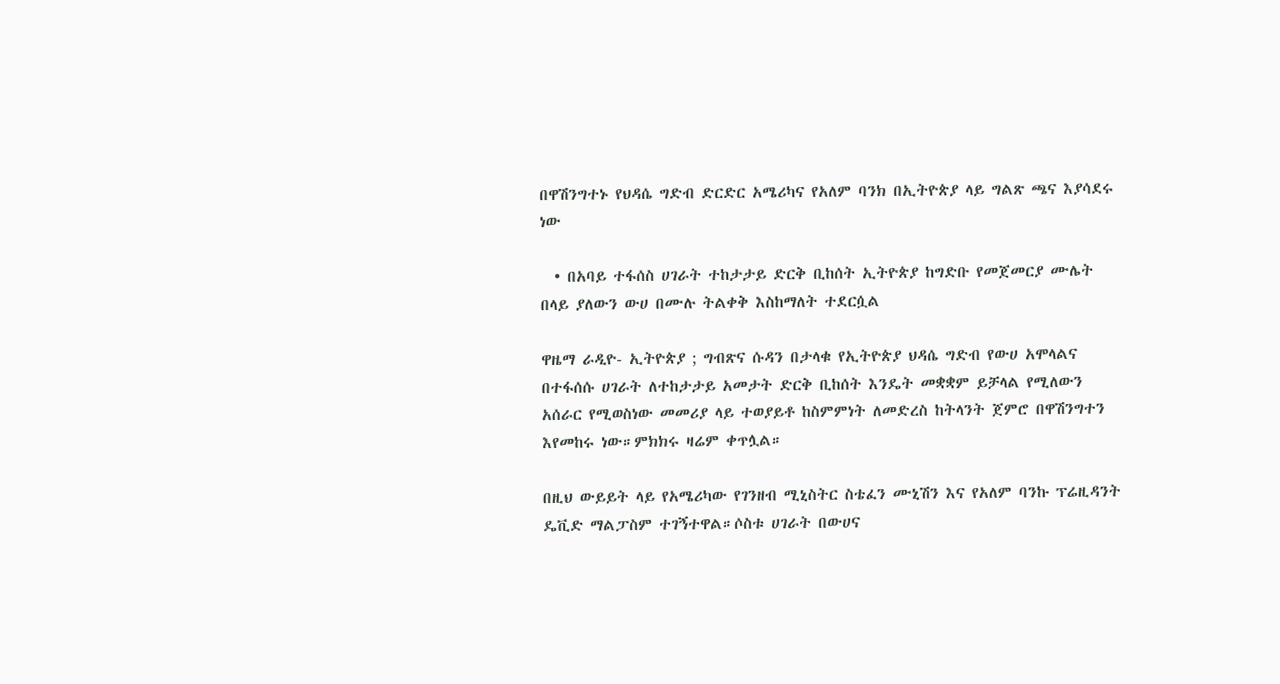በዋሽንግተኑ የህዳሴ ግድብ ድርድር አሜሪካና የአለም ባንክ በኢትዮጵያ ላይ ግልጽ ጫና እያሳደሩ ነው

  • በአባይ ተፋሰስ ሀገራት ተከታታይ ድርቅ ቢከሰት ኢትዮጵያ ከግድቡ የመጀመርያ ሙሌት በላይ ያለውን ውሀ በሙሉ ትልቀቅ እስከማለት ተደርሷል

ዋዜማ ራዲዮ- ኢትዮጵያ ; ግብጽና ሱዳን በታላቁ የኢትዮጵያ ህዳሴ ግድብ የውሀ አሞላልና በተፋሰሱ ሀገራት ለተከታታይ አመታት ድርቅ ቢከሰት እንዴት መቋቋም ይቻላል የሚለውን አሰራር የሚወስነው መመሪያ ላይ ተወያይቶ ከስምምነት ለመድረስ ከትላንት ጀምሮ በዋሽንግተን እየመከሩ ነው።ምክክሩ ዛሬም ቀጥሏል።

በዚህ ውይይት ላይ የአሜሪካው የገንዘብ ሚኒስትር ስቴፈን ሙኒሽን እና የአለም ባንኩ ፕሬዚዳንት ዴቪድ ማልፓስም ተገኝተዋል።ሶስቱ ሀገራት በውሀና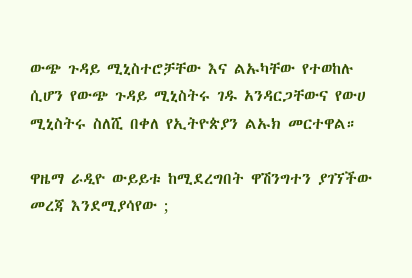ውጭ ጉዳይ ሚኒስተሮቻቸው እና ልኡካቸው የተወከሉ ሲሆን የውጭ ጉዳይ ሚኒስትሩ ገዱ አንዳርጋቸውና የውሀ ሚኒስትሩ ስለሺ በቀለ የኢትዮጵያን ልኡክ መርተዋል።

ዋዜማ ራዲዮ ውይይቱ ከሚደረግበት ዋሽንግተን ያገኘችው መረጃ እንደሚያሳየው ;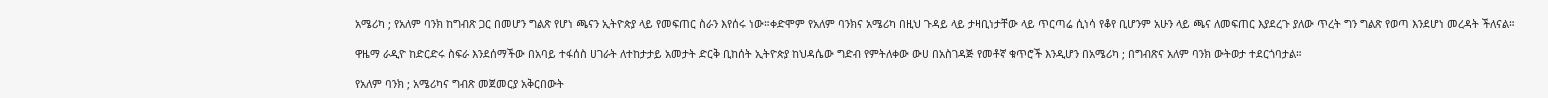አሜሪካ ; የአለም ባንክ ከግብጽ ጋር በመሆን ግልጽ የሆነ ጫናን ኢትዮጵያ ላይ የመፍጠር ስራን እየሰሩ ነው።ቀድሞም የአለም ባንክና አሜሪካ በዚህ ጉዳይ ላይ ታዛቢነታቸው ላይ ጥርጣሬ ሲነሳ የቆየ ቢሆንም አሁን ላይ ጫና ለመፍጠር እያደረጉ ያለው ጥረት ግን ግልጽ የወጣ እንደሆነ መረዳት ችለናል።

ዋዜማ ራዲዮ ከድርድሩ ስፍራ እንደሰማችው በአባይ ተፋሰስ ሀገራት ለተከታታይ አመታት ድርቅ ቢከሰት ኢትዮጵያ ከህዳሴው ግድብ የምትለቀው ውሀ በአስገዳጅ የመቶኛ ቁጥሮች እንዲሆን በአሜሪካ ; በግብጽና አለም ባንክ ውትወታ ተደርጎባታል።

የአለም ባንክ ; አሜሪካና ግብጽ መጀመርያ አቅርበውት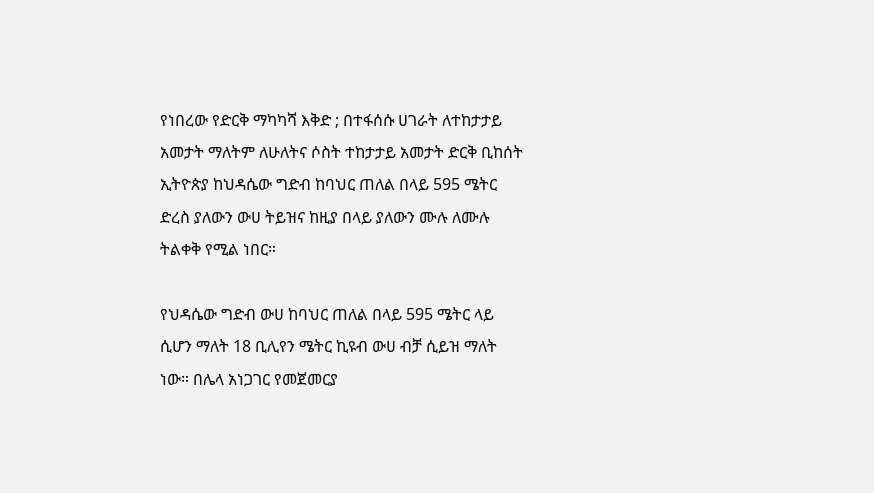የነበረው የድርቅ ማካካሻ እቅድ ; በተፋሰሱ ሀገራት ለተከታታይ አመታት ማለትም ለሁለትና ሶስት ተከታታይ አመታት ድርቅ ቢከሰት ኢትዮጵያ ከህዳሴው ግድብ ከባህር ጠለል በላይ 595 ሜትር ድረስ ያለውን ውሀ ትይዝና ከዚያ በላይ ያለውን ሙሉ ለሙሉ ትልቀቅ የሚል ነበር።

የህዳሴው ግድብ ውሀ ከባህር ጠለል በላይ 595 ሜትር ላይ ሲሆን ማለት 18 ቢሊየን ሜትር ኪዩብ ውሀ ብቻ ሲይዝ ማለት ነው። በሌላ አነጋገር የመጀመርያ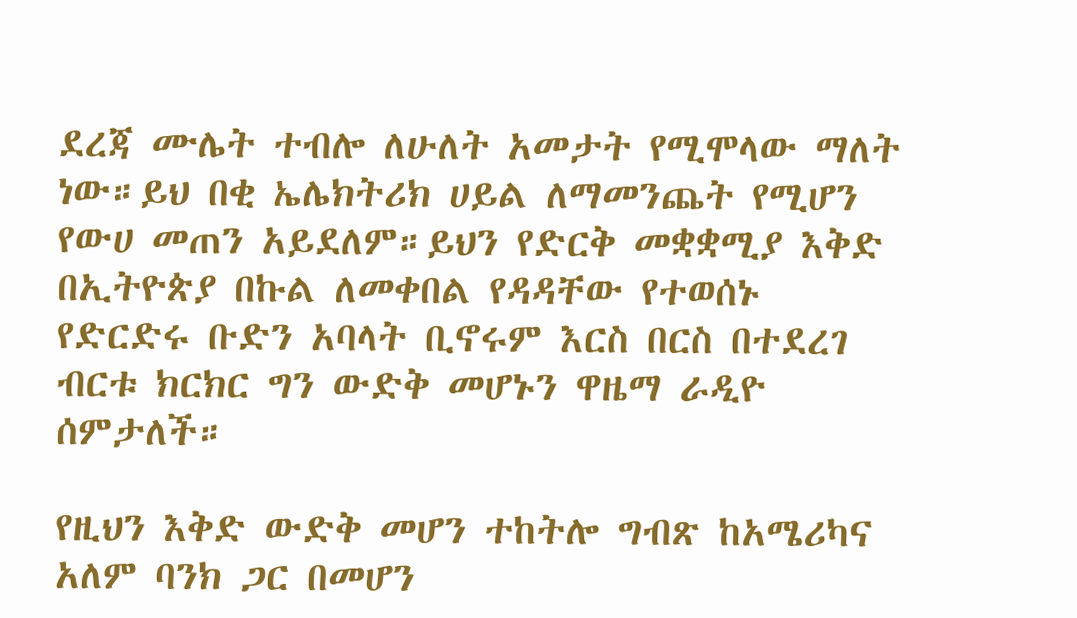ደረጃ ሙሌት ተብሎ ለሁለት አመታት የሚሞላው ማለት ነው።ይህ በቂ ኤሌክትሪክ ሀይል ለማመንጨት የሚሆን የውሀ መጠን አይደለም።ይህን የድርቅ መቋቋሚያ እቅድ በኢትዮጵያ በኩል ለመቀበል የዳዳቸው የተወሰኑ የድርድሩ ቡድን አባላት ቢኖሩም እርስ በርስ በተደረገ ብርቱ ክርክር ግን ውድቅ መሆኑን ዋዜማ ራዲዮ ሰምታለች።

የዚህን እቅድ ውድቅ መሆን ተከትሎ ግብጽ ከአሜሪካና አለም ባንክ ጋር በመሆን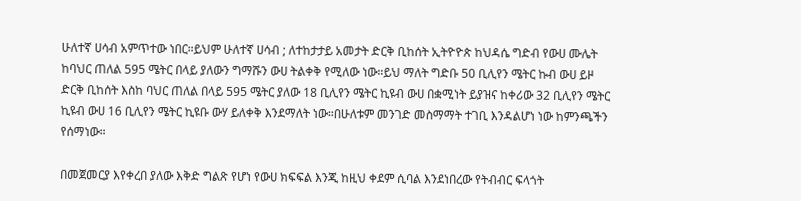ሁለተኛ ሀሳብ አምጥተው ነበር።ይህም ሁለተኛ ሀሳብ ; ለተከታታይ አመታት ድርቅ ቢከሰት ኢትዮዮጵ ከህዳሴ ግድብ የውሀ ሙሌት ከባህር ጠለል 595 ሜትር በላይ ያለውን ግማሹን ውሀ ትልቀቅ የሚለው ነው።ይህ ማለት ግድቡ 50 ቢሊየን ሜትር ኩብ ውሀ ይዞ ድርቅ ቢከሰት እስከ ባህር ጠለል በላይ 595 ሜትር ያለው 18 ቢሊየን ሜትር ኪዩብ ውሀ በቋሚነት ይያዝና ከቀሪው 32 ቢሊየን ሜትር ኪዩብ ውሀ 16 ቢሊየን ሜትር ኪዩቡ ውሃ ይለቀቅ እንደማለት ነው።በሁለቱም መንገድ መስማማት ተገቢ እንዳልሆነ ነው ከምንጫችን የሰማነው።

በመጀመርያ እየቀረበ ያለው እቅድ ግልጽ የሆነ የውሀ ክፍፍል እንጂ ከዚህ ቀደም ሲባል እንደነበረው የትብብር ፍላጎት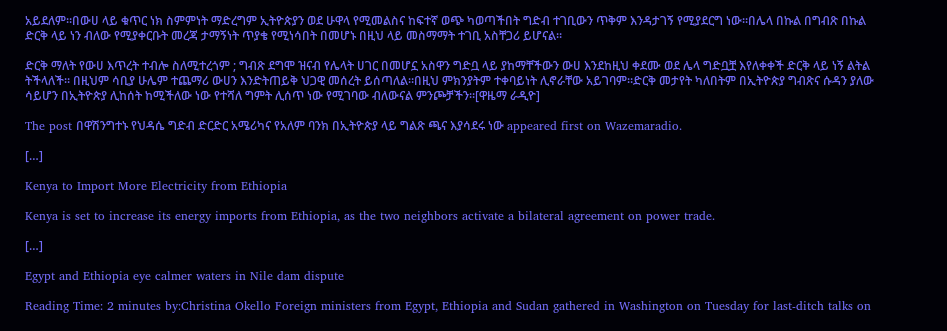አይደለም።በውሀ ላይ ቁጥር ነክ ስምምነት ማድረግም ኢትዮጵያን ወደ ሁዋላ የሚመልስና ከፍተኛ ወጭ ካወጣችበት ግድብ ተገቢውን ጥቅም እንዳታገኝ የሚያደርግ ነው።በሌላ በኩል በግብጽ በኩል ድርቅ ላይ ነን ብለው የሚያቀርቡት መረጃ ታማኝነት ጥያቄ የሚነሳበት በመሆኑ በዚህ ላይ መስማማት ተገቢ አስቸጋሪ ይሆናል።

ድርቅ ማለት የውሀ እጥረት ተብሎ ስለሚተረጎም ; ግብጽ ደግሞ ዝናብ የሌላት ሀገር በመሆኗ አስዋን ግድቧ ላይ ያከማቸችውን ውሀ እንደከዚህ ቀደሙ ወደ ሌላ ግድቧቿ እየለቀቀች ድርቅ ላይ ነኝ ልትል ትችላለች። በዚህም ሳቢያ ሁሌም ተጨማሪ ውሀን እንድትጠይቅ ህጋዊ መሰረት ይሰጣለል።በዚህ ምክንያትም ተቀባይነት ሊኖራቸው አይገባም።ድርቅ መታየት ካለበትም በኢትዮጵያ ግብጽና ሱዳን ያለው ሳይሆን በኢትዮጵያ ሊከሰት ከሚችለው ነው የተሻለ ግምት ሊሰጥ ነው የሚገባው ብለውናል ምንጮቻችን።[ዋዜማ ራዲዮ]

The post በዋሽንግተኑ የህዳሴ ግድብ ድርድር አሜሪካና የአለም ባንክ በኢትዮጵያ ላይ ግልጽ ጫና እያሳደሩ ነው appeared first on Wazemaradio.

[…]

Kenya to Import More Electricity from Ethiopia

Kenya is set to increase its energy imports from Ethiopia, as the two neighbors activate a bilateral agreement on power trade.

[…]

Egypt and Ethiopia eye calmer waters in Nile dam dispute

Reading Time: 2 minutes by:Christina Okello Foreign ministers from Egypt, Ethiopia and Sudan gathered in Washington on Tuesday for last-ditch talks on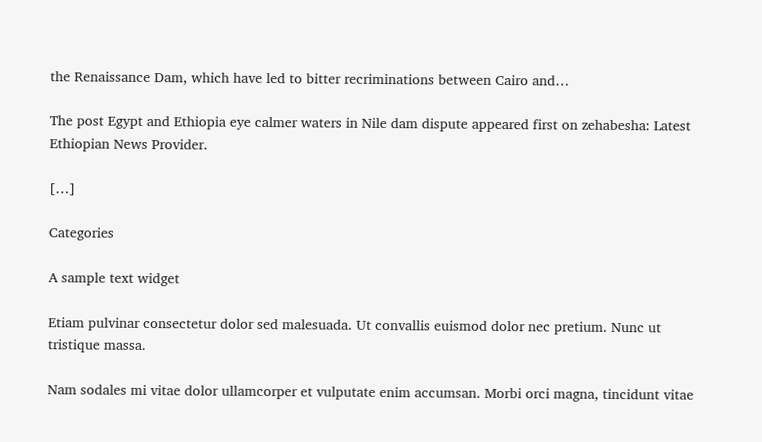the Renaissance Dam, which have led to bitter recriminations between Cairo and…

The post Egypt and Ethiopia eye calmer waters in Nile dam dispute appeared first on zehabesha: Latest Ethiopian News Provider.

[…]

Categories

A sample text widget

Etiam pulvinar consectetur dolor sed malesuada. Ut convallis euismod dolor nec pretium. Nunc ut tristique massa.

Nam sodales mi vitae dolor ullamcorper et vulputate enim accumsan. Morbi orci magna, tincidunt vitae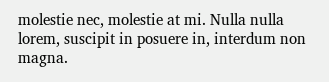molestie nec, molestie at mi. Nulla nulla lorem, suscipit in posuere in, interdum non magna.